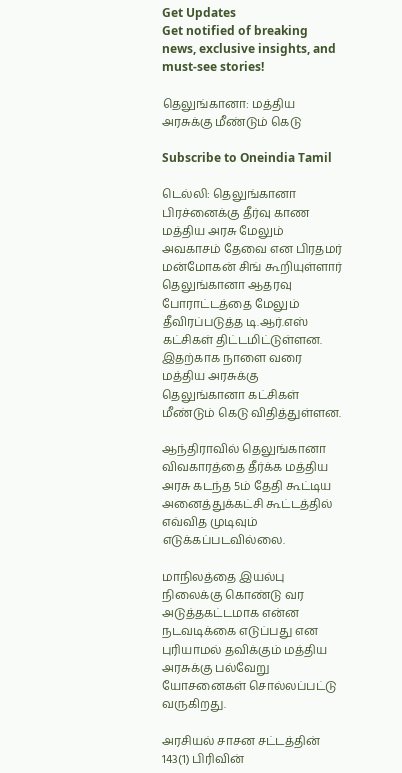Get Updates
Get notified of breaking news, exclusive insights, and must-see stories!

தெலுங்கானா: மத்திய அரசுக்கு மீண்டும் கெடு

Subscribe to Oneindia Tamil

டெல்லி: தெலுங்கானா பிரச்னைக்கு தீர்வு காண மத்திய அரசு மேலும் அவகாசம் தேவை என பிரதமர் மன்மோகன் சிங் கூறியுள்ளார் தெலுங்கானா ஆதரவு போராட்டத்தை மேலும் தீவிரப்படுத்த டி.ஆர்.எஸ் கட்சிகள் திட்டமிட்டுள்ளன. இதற்காக நாளை வரை மத்திய அரசுக்கு தெலுங்கானா கட்சிகள் மீண்டும் கெடு விதித்துள்ளன.

ஆந்திராவில் தெலுங்கானா விவகாரத்தை தீர்க்க மத்திய அரசு கடந்த 5ம் தேதி கூட்டிய அனைத்துக்கட்சி கூட்டத்தில் எவ்வித முடிவும் எடுக்கப்படவில்லை.

மாநிலத்தை இயல்பு நிலைக்கு கொண்டு வர அடுத்தகட்டமாக என்ன நடவடிக்கை எடுப்பது என புரியாமல் தவிக்கும் மத்திய அரசுக்கு பல்வேறு யோசனைகள் சொல்லப்பட்டு வருகிறது.

அரசியல் சாசன சட்டத்தின் 143(1) பிரிவின்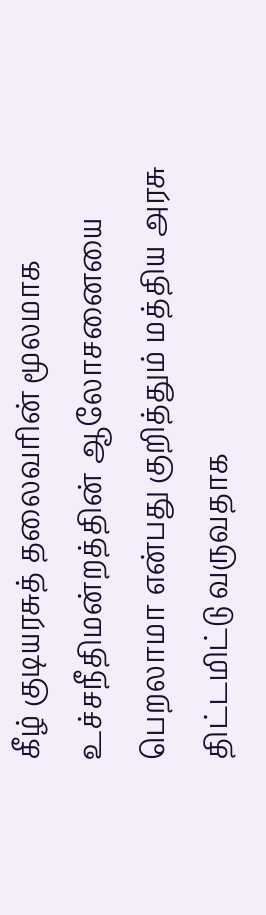கீழ் குடியரசுத் தலைவரின் மூலமாக உச்சநீதிமன்றத்தின் ஆலோசனையை பெறலாமா என்பது குறித்தும் மத்திய அரசு திட்டமிட்டு வருவதாக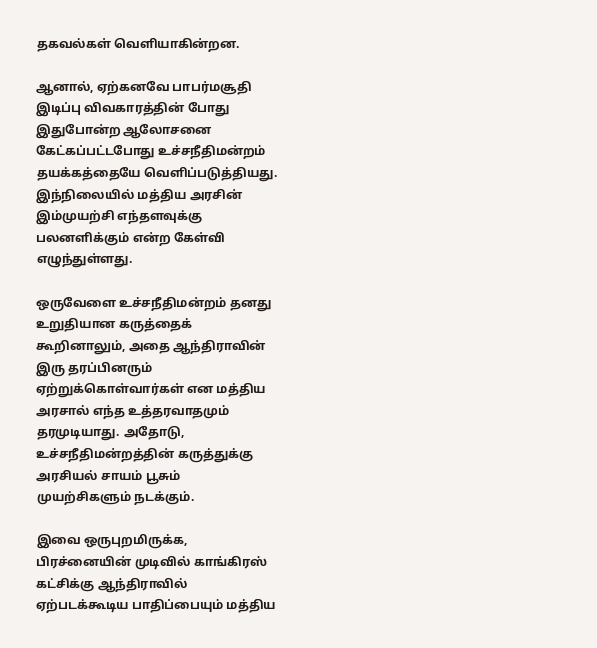தகவல்கள் வெளியாகின்றன.

ஆனால், ஏற்கனவே பாபர்மசூதி இடிப்பு விவகாரத்தின் போது இதுபோன்ற ஆலோசனை கேட்கப்பட்டபோது உச்சநீதிமன்றம் தயக்கத்தையே வெளிப்படுத்தியது. இந்நிலையில் மத்திய அரசின் இம்முயற்சி எந்தளவுக்கு பலனளிக்கும் என்ற கேள்வி எழுந்துள்ளது.

ஒருவேளை உச்சநீதிமன்றம் தனது உறுதியான கருத்தைக் கூறினாலும், அதை ஆந்திராவின் இரு தரப்பினரும் ஏற்றுக்கொள்வார்கள் என மத்திய அரசால் எந்த உத்தரவாதமும் தரமுடியாது. அதோடு, உச்சநீதிமன்றத்தின் கருத்துக்கு அரசியல் சாயம் பூசும் முயற்சிகளும் நடக்கும்.

இவை ஒருபுறமிருக்க, பிரச்னையின் முடிவில் காங்கிரஸ் கட்சிக்கு ஆந்திராவில் ஏற்படக்கூடிய பாதிப்பையும் மத்திய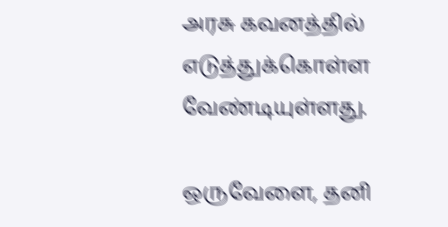அரசு கவனத்தில் எடுத்துக்கொள்ள வேண்டியுள்ளது.

ஒருவேளை, தனி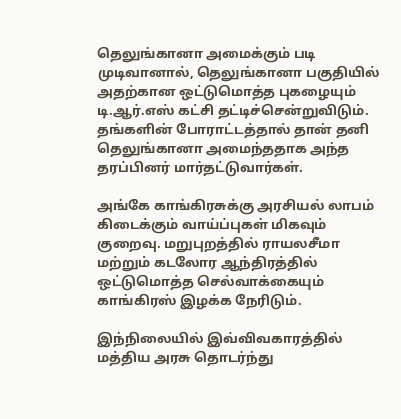தெலுங்கானா அமைக்கும் படி முடிவானால், தெலுங்கானா பகுதியில் அதற்கான ஒட்டுமொத்த புகழையும் டி.ஆர்.எஸ் கட்சி தட்டிச்சென்றுவிடும். தங்களின் போராட்டத்தால் தான் தனி தெலுங்கானா அமைந்ததாக அந்த தரப்பினர் மார்தட்டுவார்கள்.

அங்கே காங்கிரசுக்கு அரசியல் லாபம் கிடைக்கும் வாய்ப்புகள் மிகவும் குறைவு. மறுபுறத்தில் ராயலசீமா மற்றும் கடலோர ஆந்திரத்தில் ஒட்டுமொத்த செல்வாக்கையும் காங்கிரஸ் இழக்க நேரிடும்.

இந்நிலையில் இவ்விவகாரத்தில் மத்திய அரசு தொடர்ந்து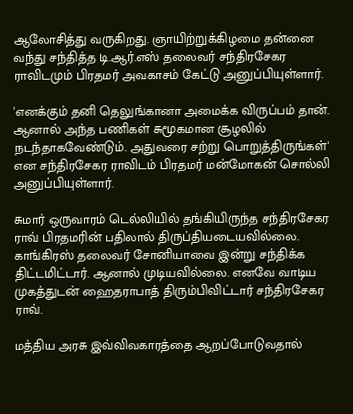ஆலோசித்து வருகிறது. ஞாயிற்றுக்கிழமை தன்னை வந்து சந்தித்த டி.ஆர்.எஸ் தலைவர் சந்திரசேகர ராவிடமும் பிரதமர் அவகாசம் கேட்டு அனுப்பியுள்ளார்.

'எனக்கும் தனி தெலுங்கானா அமைக்க விருப்பம் தான். ஆனால் அந்த பணிகள் சுமூகமான சூழலில் நடந்தாகவேண்டும். அதுவரை சற்று பொறுத்திருங்கள்' என சந்திரசேகர ராவிடம் பிரதமர் மன்மோகன் சொல்லி அனுப்பியுள்ளார்.

சுமார் ஒருவாரம் டெல்லியில் தங்கியிருந்த சந்திரசேகர ராவ் பிரதமரின் பதிலால் திருப்தியடையவில்லை. காங்கிரஸ் தலைவர் சோனியாவை இன்று சந்திக்க திட்டமிட்டார். ஆனால் முடியவில்லை. எனவே வாடிய முகத்துடன் ஹைதராபாத் திரும்பிவிட்டார் சந்திரசேகர ராவ்.

மத்திய அரசு இவ்விவகாரத்தை ஆறப்போடுவதால்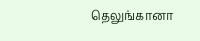தெலுங்கானா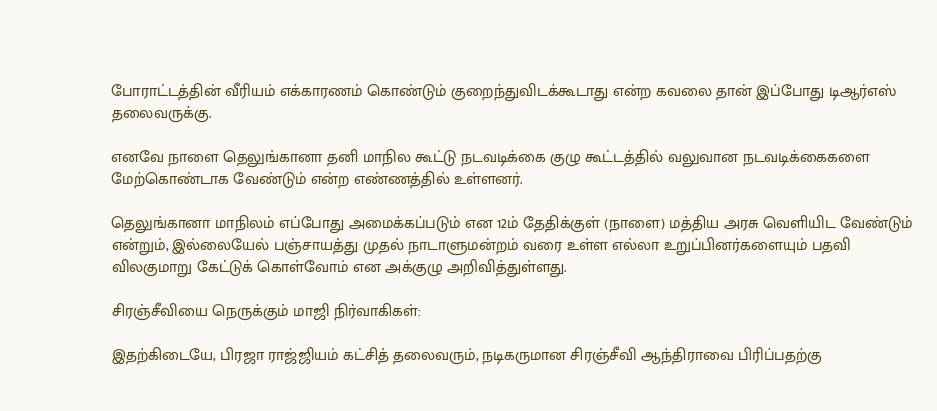போராட்டத்தின் வீரியம் எக்காரணம் கொண்டும் குறைந்துவிடக்கூடாது என்ற கவலை தான் இப்போது டிஆர்எஸ் தலைவருக்கு.

எனவே நாளை தெலுங்கானா தனி மாநில கூட்டு நடவடிக்கை குழு கூட்டத்தில் வலுவான நடவடிக்கைகளை மேற்கொண்டாக வேண்டும் என்ற எண்ணத்தில் உள்ளனர்.

தெலுங்கானா மாநிலம் எப்போது அமைக்கப்படும் என 12ம் தேதிக்குள் (நாளை) மத்திய அரசு வெளியிட வேண்டும் என்றும், இல்லையேல் பஞ்சாயத்து முதல் நாடாளுமன்றம் வரை உள்ள எல்லா உறுப்பினர்களையும் பதவி விலகுமாறு கேட்டுக் கொள்வோம் என அக்குழு அறிவித்துள்ளது.

சிரஞ்சீவியை நெருக்கும் மாஜி நிர்வாகிகள்:

இதற்கிடையே, பிரஜா ராஜ்ஜியம் கட்சித் தலைவரும், நடிகருமான சிரஞ்சீவி ஆந்திராவை பிரிப்பதற்கு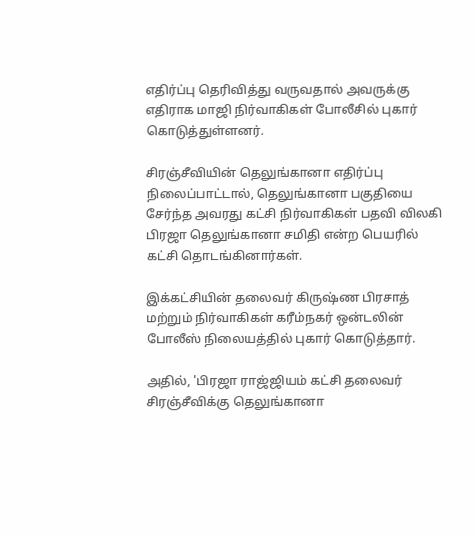எதிர்ப்பு தெரிவித்து வருவதால் அவருக்கு எதிராக மாஜி நிர்வாகிகள் போலீசில் புகார் கொடுத்துள்ளனர்.

சிரஞ்சீவியின் தெலுங்கானா எதிர்ப்பு நிலைப்பாட்டால், தெலுங்கானா பகுதியை சேர்ந்த அவரது கட்சி நிர்வாகிகள் பதவி விலகி பிரஜா தெலுங்கானா சமிதி என்ற பெயரில் கட்சி தொடங்கினார்கள்.

இக்கட்சியின் தலைவர் கிருஷ்ண பிரசாத் மற்றும் நிர்வாகிகள் கரீம்நகர் ஒன்டலின் போலீஸ் நிலையத்தில் புகார் கொடுத்தார்.

அதில், 'பிரஜா ராஜ்ஜியம் கட்சி தலைவர் சிரஞ்சீவிக்கு தெலுங்கானா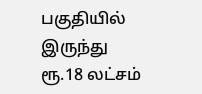பகுதியில் இருந்து ரூ.18 லட்சம்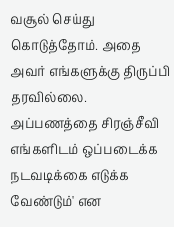வசூல் செய்து கொடுத்தோம். அதை அவர் எங்களுக்கு திருப்பி தரவில்லை. அப்பணத்தை சிரஞ்சீவி எங்களிடம் ஒப்படைக்க நடவடிக்கை எடுக்க வேண்டும்' என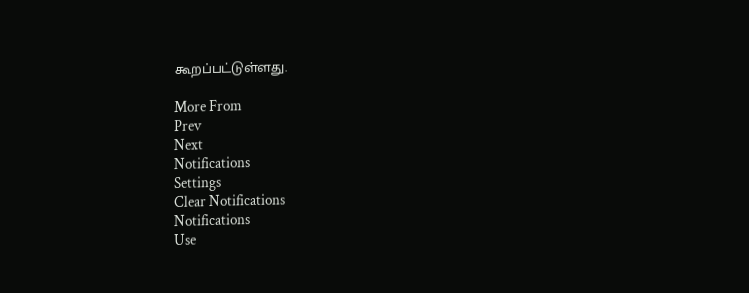கூறப்பட்டுள்ளது.

More From
Prev
Next
Notifications
Settings
Clear Notifications
Notifications
Use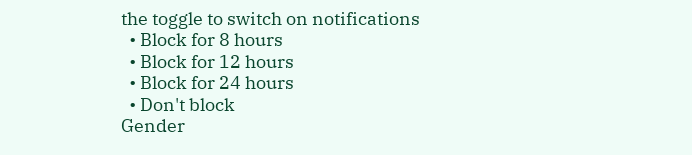the toggle to switch on notifications
  • Block for 8 hours
  • Block for 12 hours
  • Block for 24 hours
  • Don't block
Gender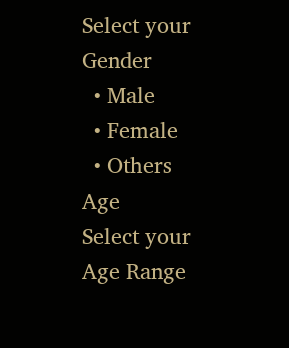Select your Gender
  • Male
  • Female
  • Others
Age
Select your Age Range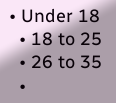• Under 18
  • 18 to 25
  • 26 to 35
  •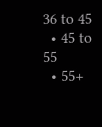36 to 45
  • 45 to 55
  • 55+